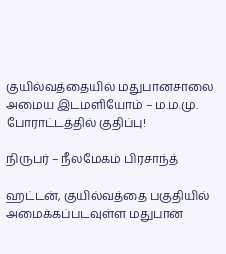குயில்வத்தையில் மதுபானசாலை அமைய இடமளியோம் – ம.ம.மு. போராட்டத்தில் குதிப்பு!

நிருபர் – நீலமேகம் பிரசாந்த்

ஹட்டன், குயில்வத்தை பகுதியில் அமைக்கப்படவுள்ள மதுபான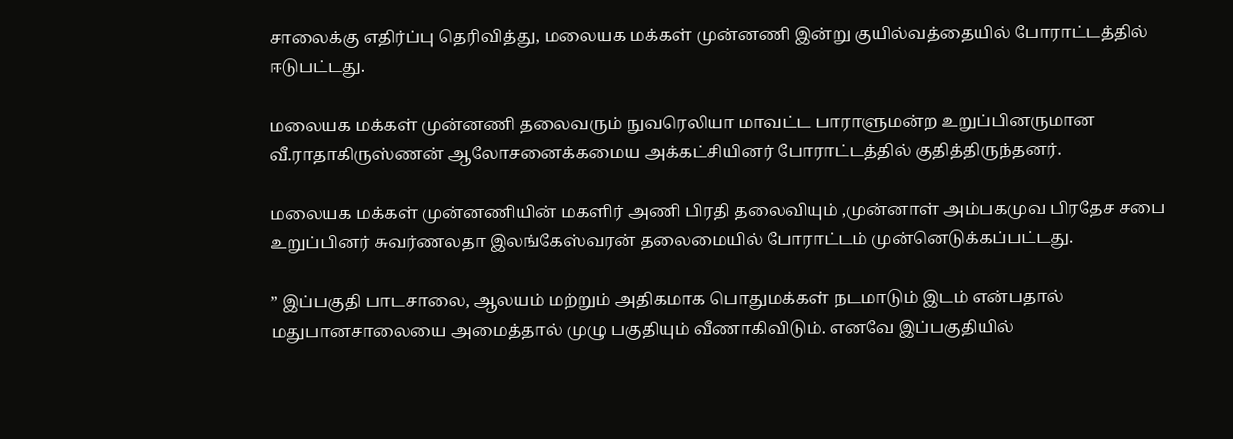சாலைக்கு எதிர்ப்பு தெரிவித்து, மலையக மக்கள் முன்னணி இன்று குயில்வத்தையில் போராட்டத்தில் ஈடுபட்டது.

மலையக மக்கள் முன்னணி தலைவரும் நுவரெலியா மாவட்ட பாராளுமன்ற உறுப்பினருமான வீ.ராதாகிருஸ்ணன் ஆலோசனைக்கமைய அக்கட்சியினர் போராட்டத்தில் குதித்திருந்தனர்.

மலையக மக்கள் முன்னணியின் மகளிர் அணி பிரதி தலைவியும் ,முன்னாள் அம்பகமுவ பிரதேச சபை உறுப்பினர் சுவர்ணலதா இலங்கேஸ்வரன் தலைமையில் போராட்டம் முன்னெடுக்கப்பட்டது.

” இப்பகுதி பாடசாலை, ஆலயம் மற்றும் அதிகமாக பொதுமக்கள் நடமாடும் இடம் என்பதால் மதுபானசாலையை அமைத்தால் முழு பகுதியும் வீணாகிவிடும். எனவே இப்பகுதியில்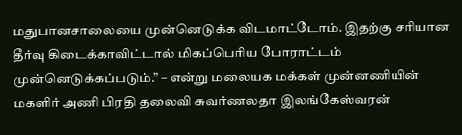மதுபானசாலையை முன்னெடுக்க விடமாட்டோம். இதற்கு சரியான தீர்வு கிடைக்காவிட்டால் மிகப்பெரிய போராட்டம் முன்னெடுக்கப்படும்.” – என்று மலையக மக்கள் முன்னணியின் மகளிர் அணி பிரதி தலைவி சுவர்ணலதா இலங்கேஸ்வரன்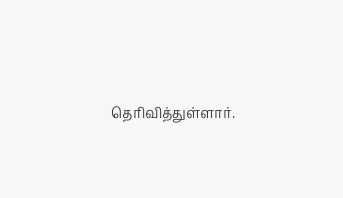தெரிவித்துள்ளார்.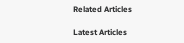Related Articles

Latest Articles